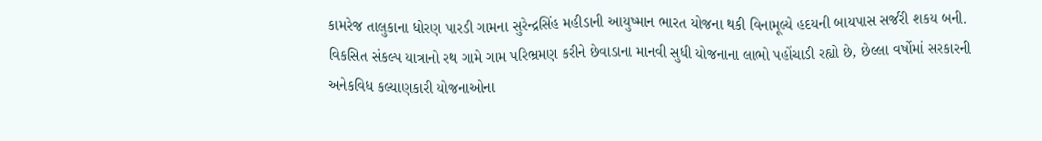કામરેજ તાલુકાના ધોરણ પારડી ગામના સુરેન્દ્રસિંહ મહીડાની આયુષ્માન ભારત યોજના થકી વિનામૂલ્યે હદયની બાયપાસ સર્જરી શકય બની.
વિકસિત સંકલ્પ યાત્રાનો રથ ગામે ગામ પરિભ્રમણ કરીને છેવાડાના માનવી સુધી યોજનાના લાભો પહોંચાડી રહ્યો છે, છેલ્લા વર્ષોમાં સરકારની અનેકવિધ કલ્યાણકારી યોજનાઓના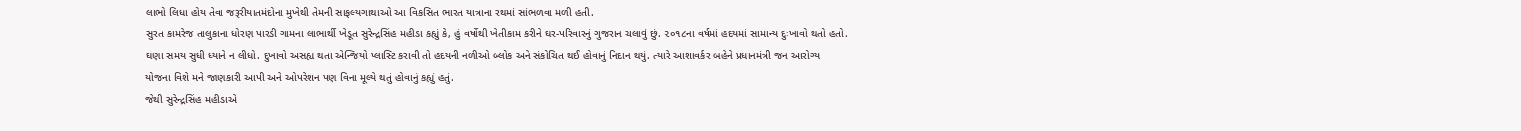લાભો લિધા હોય તેવા જરૂરીયાતમંદોના મુખેથી તેમની સાફલ્યગાથાઓ આ વિકસિત ભારત યાત્રાના રથમાં સાંભળવા મળી હતી.
સુરત કામરેજ તાલુકાના ધોરણ પારડી ગામના લાભાર્થી ખેડૂત સુરેન્દ્રસિંહ મહીડા કહ્યું કે, હું વર્ષોથી ખેતીકામ કરીને ઘર-પરિવારનું ગુજરાન ચલાવું છું. ૨૦૧૮ના વર્ષમાં હદયમાં સામાન્ય દુઃખાવો થતો હતો. ઘણા સમય સુધી ધ્યાને ન લીધો. દુખાવો અસહ્ય થતા એન્જિયો પ્લાસ્ટિ કરાવી તો હદયની નળીઓ બ્લોક અને સંકોચિત થઈ હોવાનું નિદાન થયું. ત્યારે આશાવર્કર બહેને પ્રધાનમંત્રી જન આરોગ્ય યોજના વિશે મને જાણકારી આપી અને ઓપરેશન પણ વિના મૂલ્યે થતું હોવાનું કહ્યું હતું.
જેથી સુરેન્દ્રસિંહ મહીડાએ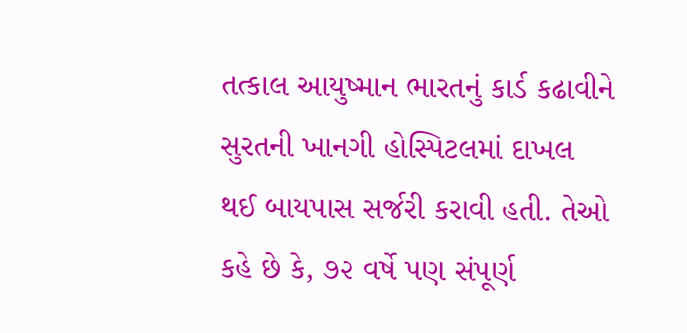તત્કાલ આયુષ્માન ભારતનું કાર્ડ કઢાવીને સુરતની ખાનગી હોસ્પિટલમાં દાખલ થઈ બાયપાસ સર્જરી કરાવી હતી. તેઓ કહે છે કે, ૭૨ વર્ષે પણ સંપૂર્ણ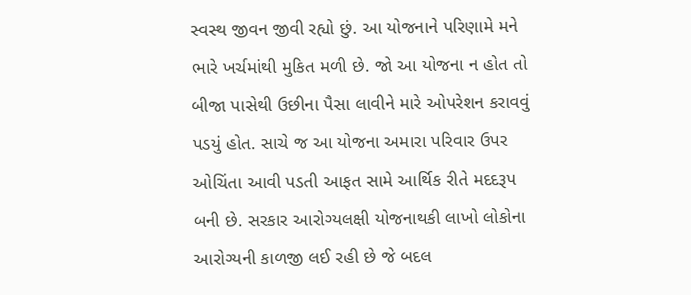સ્વસ્થ જીવન જીવી રહ્યો છું. આ યોજનાને પરિણામે મને ભારે ખર્ચમાંથી મુકિત મળી છે. જો આ યોજના ન હોત તો બીજા પાસેથી ઉછીના પૈસા લાવીને મારે ઓપરેશન કરાવવું પડયું હોત. સાચે જ આ યોજના અમારા પરિવાર ઉપર ઓચિંતા આવી પડતી આફત સામે આર્થિક રીતે મદદરૂપ બની છે. સરકાર આરોગ્યલક્ષી યોજનાથકી લાખો લોકોના આરોગ્યની કાળજી લઈ રહી છે જે બદલ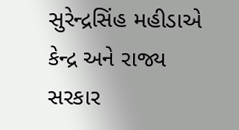સુરેન્દ્રસિંહ મહીડાએ કેન્દ્ર અને રાજ્ય સરકાર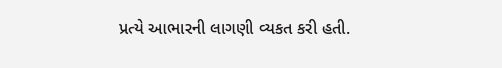પ્રત્યે આભારની લાગણી વ્યકત કરી હતી.